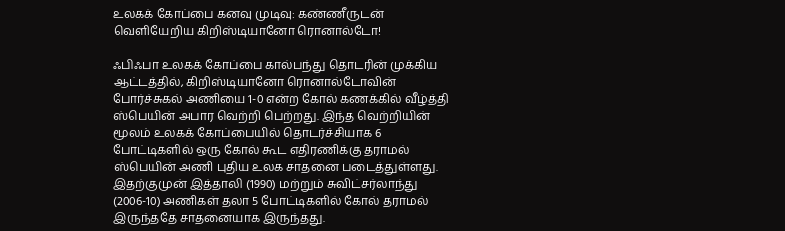உலகக் கோப்பை கனவு முடிவு: கண்ணீருடன் வெளியேறிய கிறிஸ்டியானோ ரொனால்டோ!

ஃபிஃபா உலகக் கோப்பை கால்பந்து தொடரின் முக்கிய ஆட்டத்தில், கிறிஸ்டியானோ ரொனால்டோவின் போர்ச்சுகல் அணியை 1-0 என்ற கோல் கணக்கில் வீழ்த்தி ஸ்பெயின் அபார வெற்றி பெற்றது. இந்த வெற்றியின் மூலம் உலகக் கோப்பையில் தொடர்ச்சியாக 6 போட்டிகளில் ஒரு கோல் கூட எதிரணிக்கு தராமல் ஸ்பெயின் அணி புதிய உலக சாதனை படைத்துள்ளது. இதற்குமுன் இத்தாலி (1990) மற்றும் சுவிட்சர்லாந்து (2006-10) அணிகள் தலா 5 போட்டிகளில் கோல் தராமல் இருந்ததே சாதனையாக இருந்தது.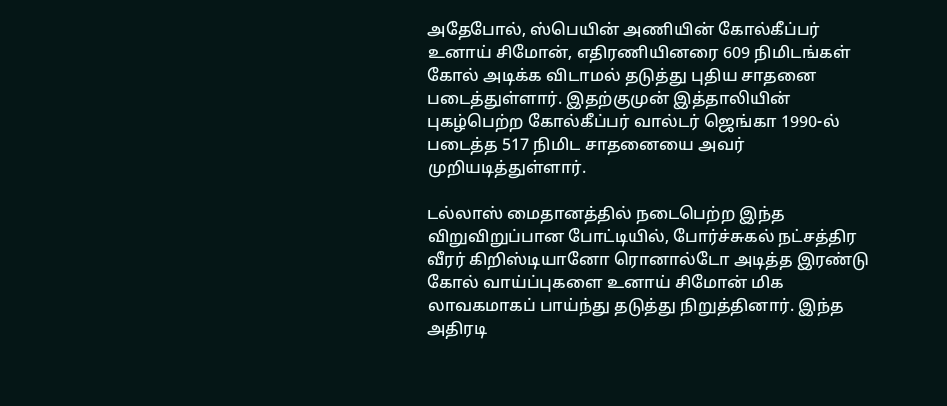அதேபோல், ஸ்பெயின் அணியின் கோல்கீப்பர் உனாய் சிமோன், எதிரணியினரை 609 நிமிடங்கள் கோல் அடிக்க விடாமல் தடுத்து புதிய சாதனை படைத்துள்ளார். இதற்குமுன் இத்தாலியின் புகழ்பெற்ற கோல்கீப்பர் வால்டர் ஜெங்கா 1990-ல் படைத்த 517 நிமிட சாதனையை அவர் முறியடித்துள்ளார்.

டல்லாஸ் மைதானத்தில் நடைபெற்ற இந்த விறுவிறுப்பான போட்டியில், போர்ச்சுகல் நட்சத்திர வீரர் கிறிஸ்டியானோ ரொனால்டோ அடித்த இரண்டு கோல் வாய்ப்புகளை உனாய் சிமோன் மிக லாவகமாகப் பாய்ந்து தடுத்து நிறுத்தினார். இந்த அதிரடி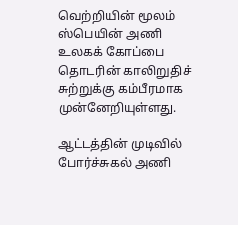வெற்றியின் மூலம் ஸ்பெயின் அணி உலகக் கோப்பை தொடரின் காலிறுதிச் சுற்றுக்கு கம்பீரமாக முன்னேறியுள்ளது.

ஆட்டத்தின் முடிவில் போர்ச்சுகல் அணி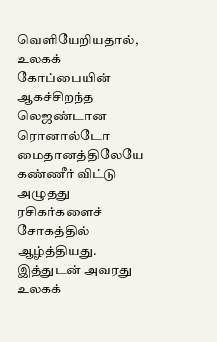வெளியேறியதால், உலகக் கோப்பையின் ஆகச்சிறந்த லெஜண்டான ரொனால்டோ மைதானத்திலேயே கண்ணீர் விட்டு அழுதது ரசிகர்களைச் சோகத்தில் ஆழ்த்தியது. இத்துடன் அவரது உலகக்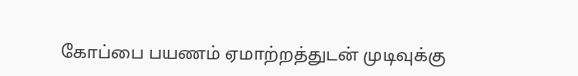கோப்பை பயணம் ஏமாற்றத்துடன் முடிவுக்கு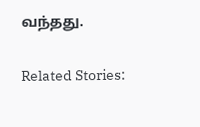வந்தது.

Related Stories: